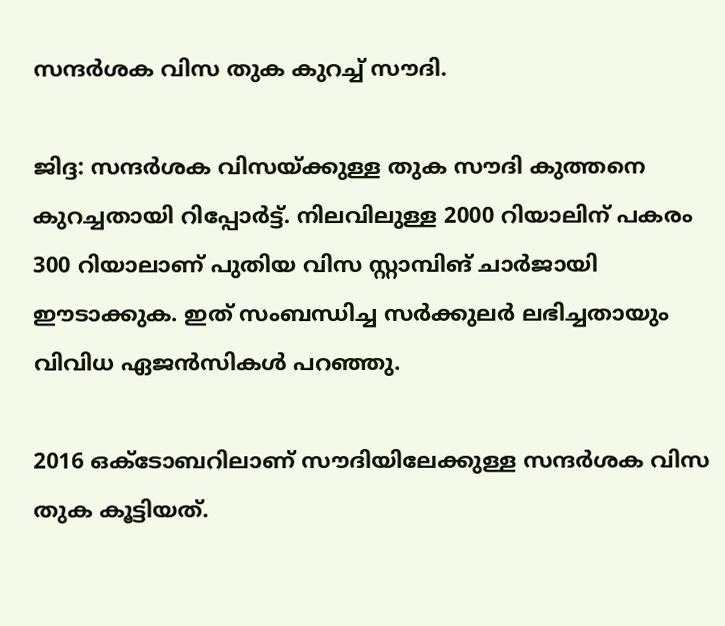സന്ദര്‍ശക വിസ തുക കുറച്ച് സൗദി.

ജിദ്ദ: സന്ദര്‍ശക വിസയ്ക്കുള്ള തുക സൗദി കുത്തനെ കുറച്ചതായി റിപ്പോര്‍ട്ട്. നിലവിലുള്ള 2000 റിയാലിന് പകരം 300 റിയാലാണ് പുതിയ വിസ സ്റ്റാമ്പിങ് ചാര്‍ജായി ഈടാക്കുക. ഇത് സംബന്ധിച്ച സര്‍ക്കുലര്‍ ലഭിച്ചതായും വിവിധ ഏജന്‍സികള്‍ പറഞ്ഞു.

2016 ഒക്ടോബറിലാണ് സൗദിയിലേക്കുള്ള സന്ദര്‍ശക വിസ തുക കൂട്ടിയത്.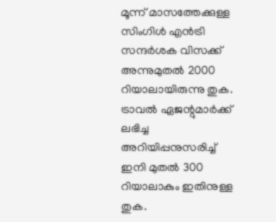മൂന്ന് മാസത്തേക്കുള്ള സിംഗിള്‍ എന്‍ട്രി സന്ദര്‍ശക വിസക്ക് അന്നുമുതല്‍ 2000 റിയാലായിരുന്നു തുക. ട്രാവല്‍ ഏജന്റുമാര്‍ക്ക് ലഭിച്ച അറിയിപ്പനുസരിച്ച് ഇനി മുതല്‍ 300 റിയാലാകും ഇതിനുള്ള തുക.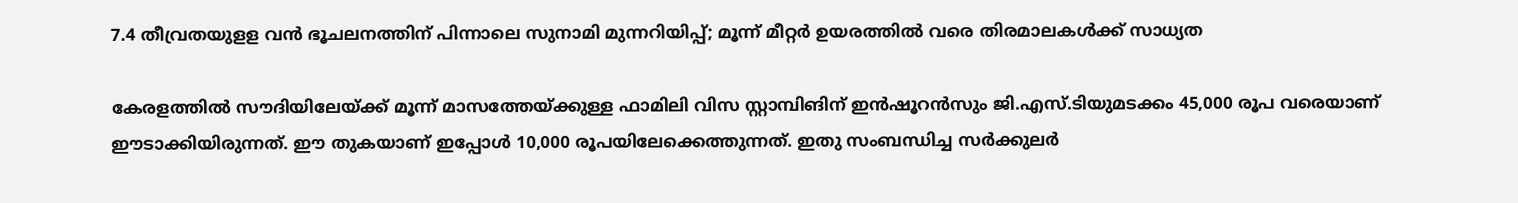7.4 തീവ്രതയുളള വൻ ഭൂചലനത്തിന് പിന്നാലെ സുനാമി മുന്നറിയിപ്പ്; മൂന്ന് മീറ്റർ ഉയരത്തിൽ വരെ തിരമാലകൾക്ക് സാധ്യത

കേരളത്തില്‍ സൗദിയിലേയ്ക്ക് മൂന്ന് മാസത്തേയ്ക്കുള്ള ഫാമിലി വിസ സ്റ്റാമ്പിങിന് ഇന്‍ഷൂറന്‍സും ജി.എസ്.ടിയുമടക്കം 45,000 രൂപ വരെയാണ് ഈടാക്കിയിരുന്നത്. ഈ തുകയാണ് ഇപ്പോള്‍ 10,000 രൂപയിലേക്കെത്തുന്നത്. ഇതു സംബന്ധിച്ച സര്‍ക്കുലര്‍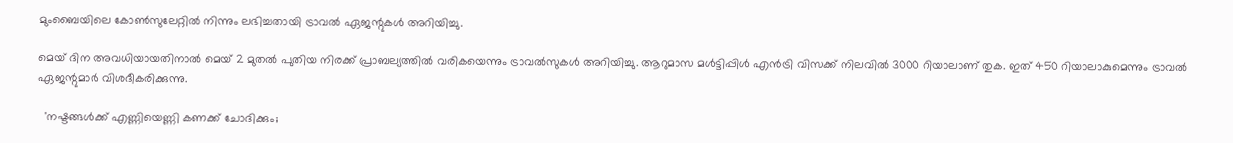മുംബൈയിലെ കോണ്‍സുലേറ്റില്‍ നിന്നും ലഭിച്ചതായി ട്രാവല്‍ ഏജന്റുകള്‍ അറിയിച്ചു.

മെയ് ദിന അവധിയായതിനാല്‍ മെയ്‌ 2 മുതല്‍ പുതിയ നിരക്ക് പ്രാബല്യത്തില്‍ വരികയെന്നും ട്രാവല്‍സുകള്‍ അറിയിച്ചു. ആറുമാസ മള്‍ട്ടിപ്പിള്‍ എന്‍ട്രി വിസക്ക് നിലവില്‍ 3000 റിയാലാണ് തുക. ഇത് 450 റിയാലാകുമെന്നും ട്രാവല്‍ ഏജന്റുമാര്‍ വിശദീകരിക്കുന്നു.

  'നഷ്ടങ്ങൾക്ക് എണ്ണിയെണ്ണി കണക്ക് ചോദിക്കും;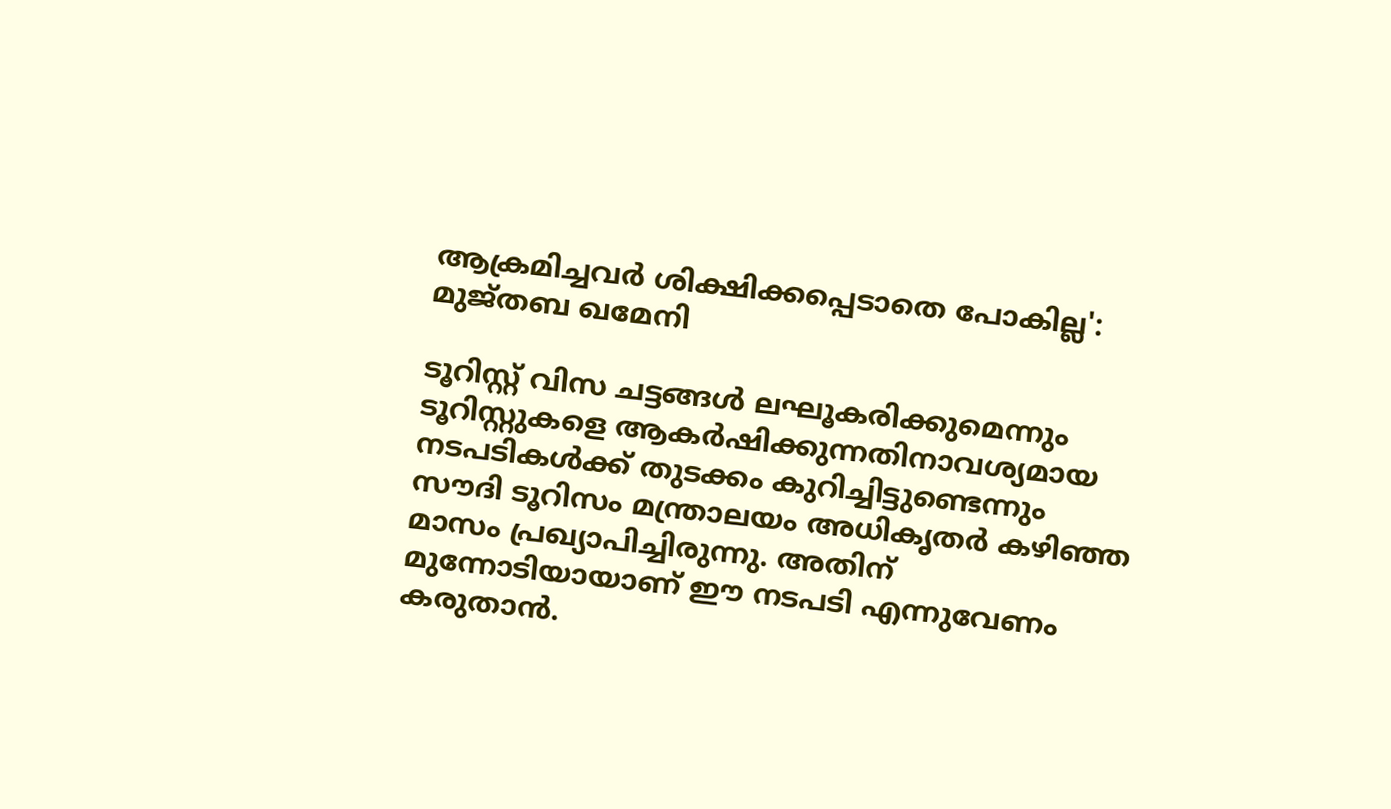ആക്രമിച്ചവർ ശിക്ഷിക്കപ്പെടാതെ പോകില്ല': മുജ്തബ ഖമേനി

ടൂറിസ്റ്റ് വിസ ചട്ടങ്ങള്‍ ലഘൂകരിക്കുമെന്നും ടൂറിസ്റ്റുകളെ ആകര്‍ഷിക്കുന്നതിനാവശ്യമായ നടപടികള്‍ക്ക് തുടക്കം കുറിച്ചിട്ടുണ്ടെന്നും സൗദി ടൂറിസം മന്ത്രാലയം അധികൃതര്‍ കഴിഞ്ഞ മാസം പ്രഖ്യാപിച്ചിരുന്നു. അതിന് മുന്നോടിയായാണ് ഈ നടപടി എന്നുവേണം കരുതാന്‍.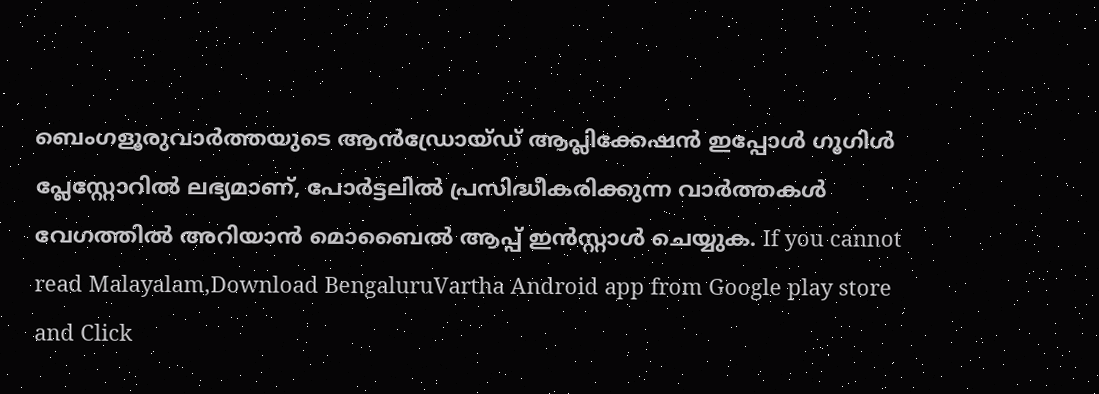ബെംഗളൂരുവാർത്തയുടെ ആൻഡ്രോയ്ഡ് ആപ്ലിക്കേഷൻ ഇപ്പോൾ ഗൂഗിൾ പ്ലേസ്റ്റോറിൽ ലഭ്യമാണ്, പോർട്ടലിൽ പ്രസിദ്ധീകരിക്കുന്ന വാർത്തകൾ വേഗത്തിൽ അറിയാൻ മൊബൈൽ ആപ്പ് ഇൻസ്റ്റാൾ ചെയ്യുക. If you cannot read Malayalam,Download BengaluruVartha Android app from Google play store and Click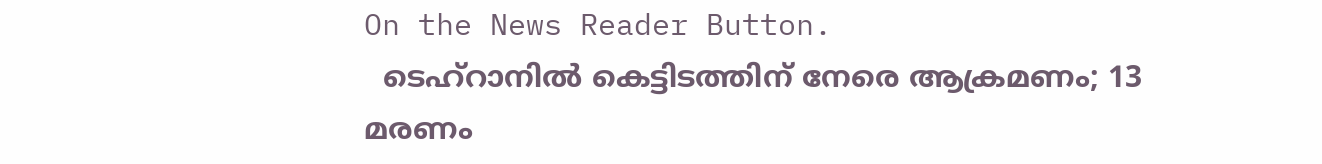On the News Reader Button.
  ടെഹ്റാനിൽ കെട്ടിടത്തിന് നേരെ ആക്രമണം; 13 മരണം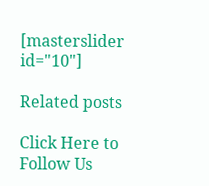[masterslider id="10"]

Related posts

Click Here to Follow Us